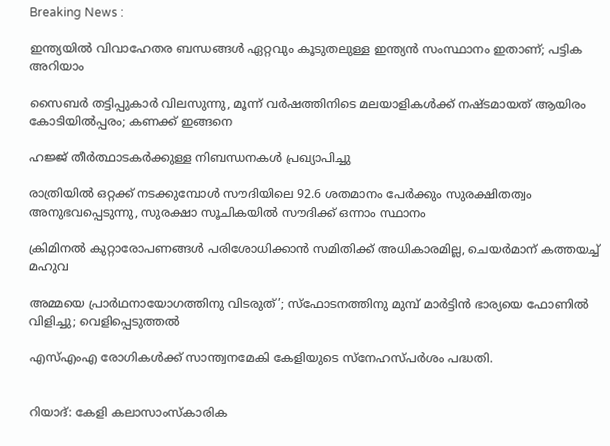Breaking News :

ഇന്ത്യയില്‍ വിവാഹേതര ബന്ധങ്ങള്‍ ഏറ്റവും കൂടുതലുള്ള ഇന്ത്യന്‍ സംസ്ഥാനം ഇതാണ്; പട്ടിക അറിയാം

സൈബര്‍ തട്ടിപ്പുകാര്‍ വിലസുന്നു, മൂന്ന് വര്‍ഷത്തിനിടെ മലയാളികള്‍ക്ക് നഷ്ടമായത് ആയിരം കോടിയില്‍പ്പരം; കണക്ക് ഇങ്ങനെ

ഹജ്ജ് തീർത്ഥാടകർക്കുള്ള നിബന്ധനകൾ പ്രഖ്യാപിച്ചു

രാത്രിയിൽ ഒറ്റക്ക് നടക്കുമ്പോൾ സൗദിയിലെ 92.6 ശതമാനം പേർക്കും സുരക്ഷിതത്വം അനുഭവപ്പെടുന്നു, സുരക്ഷാ സൂചികയിൽ സൗദിക്ക് ഒന്നാം സ്ഥാനം

ക്രിമിനല്‍ കുറ്റാരോപണങ്ങള്‍ പരിശോധിക്കാന്‍ സമിതിക്ക്‌ അധികാരമില്ല, ചെയര്‍മാന്‌ കത്തയച്ച് മഹുവ

അമ്മയെ പ്രാര്‍ഥനായോഗത്തിനു വിടരുത്’; സ്‌ഫോടനത്തിനു മുമ്പ് മാര്‍ട്ടിന്‍ ഭാര്യയെ ഫോണില്‍ വിളിച്ചു; വെളിപ്പെടുത്തല്‍

എസ്എംഎ രോഗികൾക്ക് സാന്ത്വനമേകി കേളിയുടെ സ്നേഹസ്പർശം പദ്ധതി.


റിയാദ്: കേളി കലാസാംസ്കാരിക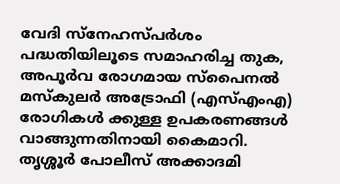വേദി സ്നേഹസ്പർശം പദ്ധതിയിലൂടെ സമാഹരിച്ച തുക, അപൂര്‍വ രോഗമായ സ്പൈനല്‍ മസ്‌കുലര്‍ അട്രോഫി (എസ്എംഎ) രോഗികൾ ക്കുള്ള ഉപകരണങ്ങൾ വാങ്ങുന്നതിനായി കൈമാറി. തൃശ്ശൂർ പോലീസ് അക്കാദമി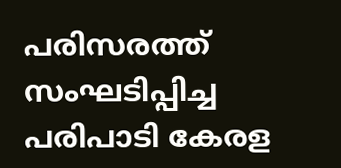പരിസരത്ത് സംഘടിപ്പിച്ച പരിപാടി കേരള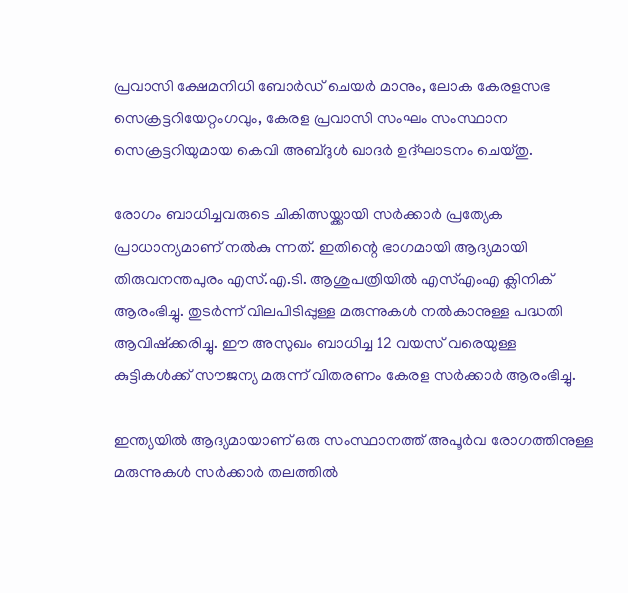പ്രവാസി ക്ഷേമനിധി ബോർഡ് ചെയർ മാനും, ലോക കേരളസഭ സെക്രട്ടറിയേറ്റംഗവും, കേരള പ്രവാസി സംഘം സംസ്ഥാന സെക്രട്ടറിയുമായ കെവി അബ്ദുൾ ഖാദർ ഉദ്‌ഘാടനം ചെയ്‌തു.

രോഗം ബാധിച്ചവരുടെ ചികിത്സയ്ക്കായി സര്‍ക്കാര്‍ പ്രത്യേക പ്രാധാന്യമാണ് നല്‍കു ന്നത്. ഇതിന്റെ ഭാഗമായി ആദ്യമായി തിരുവനന്തപുരം എസ്.എ.ടി. ആശുപത്രിയില്‍ എസ്എംഎ ക്ലിനിക് ആരംഭിച്ചു. തുടർന്ന് വിലപിടിപ്പുള്ള മരുന്നുകൾ നല്‍കാനുള്ള പദ്ധതി ആവിഷ്‌ക്കരിച്ചു. ഈ അസുഖം ബാധിച്ച 12 വയസ് വരെയുള്ള കുട്ടികള്‍ക്ക് സൗജന്യ മരുന്ന് വിതരണം കേരള സർക്കാർ ആരംഭിച്ചു.

ഇന്ത്യയില്‍ ആദ്യമായാണ് ഒരു സംസ്ഥാനത്ത് അപൂര്‍വ രോഗത്തിനുള്ള മരുന്നുകള്‍ സര്‍ക്കാര്‍ തലത്തില്‍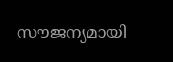സൗജന്യമായി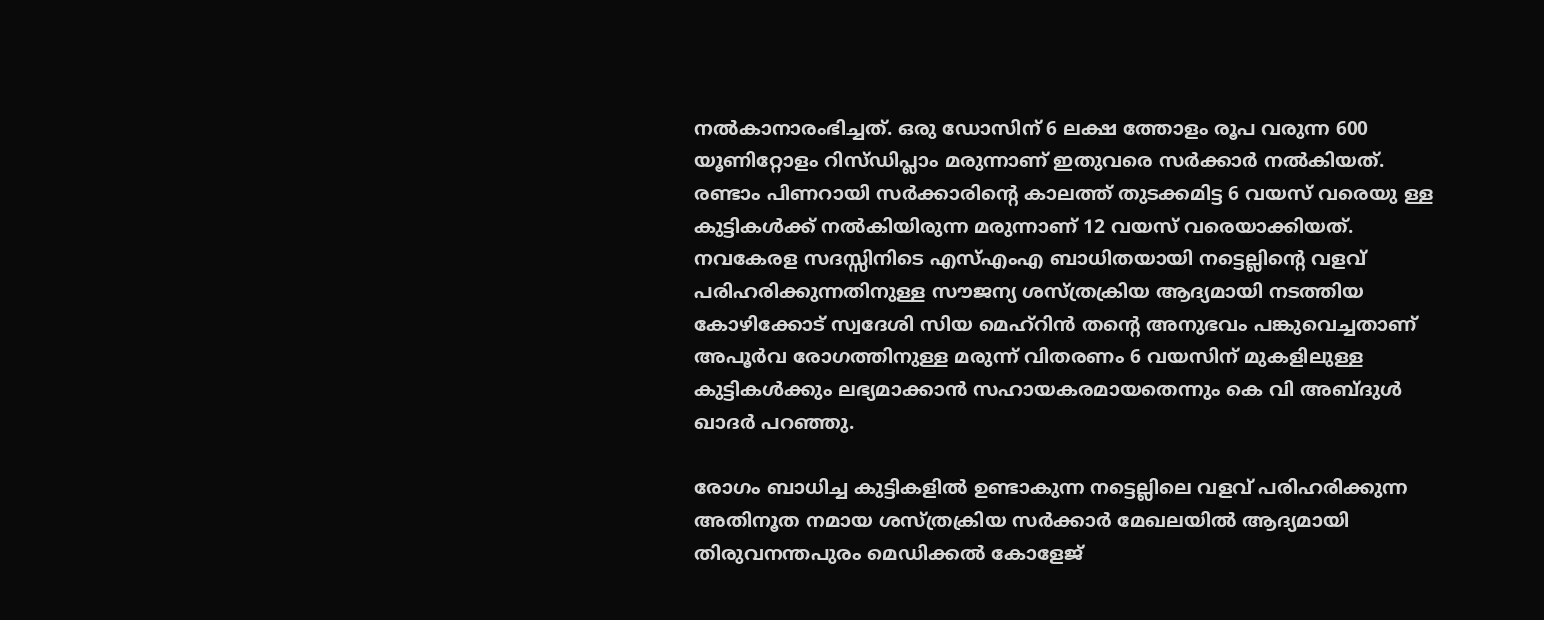നല്‍കാനാരംഭിച്ചത്. ഒരു ഡോസിന് 6 ലക്ഷ ത്തോളം രൂപ വരുന്ന 600 യൂണിറ്റോളം റിസ്ഡിപ്ലാം മരുന്നാണ് ഇതുവരെ സർക്കാർ നല്‍കിയത്. രണ്ടാം പിണറായി സർക്കാരിന്റെ കാലത്ത് തുടക്കമിട്ട 6 വയസ് വരെയു ള്ള കുട്ടികള്‍ക്ക് നല്‍കിയിരുന്ന മരുന്നാണ് 12 വയസ് വരെയാക്കിയത്. നവകേരള സദസ്സിനിടെ എസ്എംഎ ബാധിതയായി നട്ടെല്ലിന്റെ വളവ് പരിഹരിക്കുന്നതിനുള്ള സൗജന്യ ശസ്ത്രക്രിയ ആദ്യമായി നടത്തിയ കോഴിക്കോട് സ്വദേശി സിയ മെഹ്‌റിന്‍ തന്റെ അനുഭവം പങ്കുവെച്ചതാണ് അപൂര്‍വ രോഗത്തിനുള്ള മരുന്ന് വിതരണം 6 വയസിന് മുകളിലുള്ള കുട്ടികള്‍ക്കും ലഭ്യമാക്കാൻ സഹായകരമായതെന്നും കെ വി അബ്ദുൾ ഖാദർ പറഞ്ഞു.

രോഗം ബാധിച്ച കുട്ടികളില്‍ ഉണ്ടാകുന്ന നട്ടെല്ലിലെ വളവ് പരിഹരിക്കുന്ന അതിനൂത നമായ ശസ്ത്രക്രിയ സര്‍ക്കാര്‍ മേഖലയില്‍ ആദ്യമായി തിരുവനന്തപുരം മെഡിക്കല്‍ കോളേജ്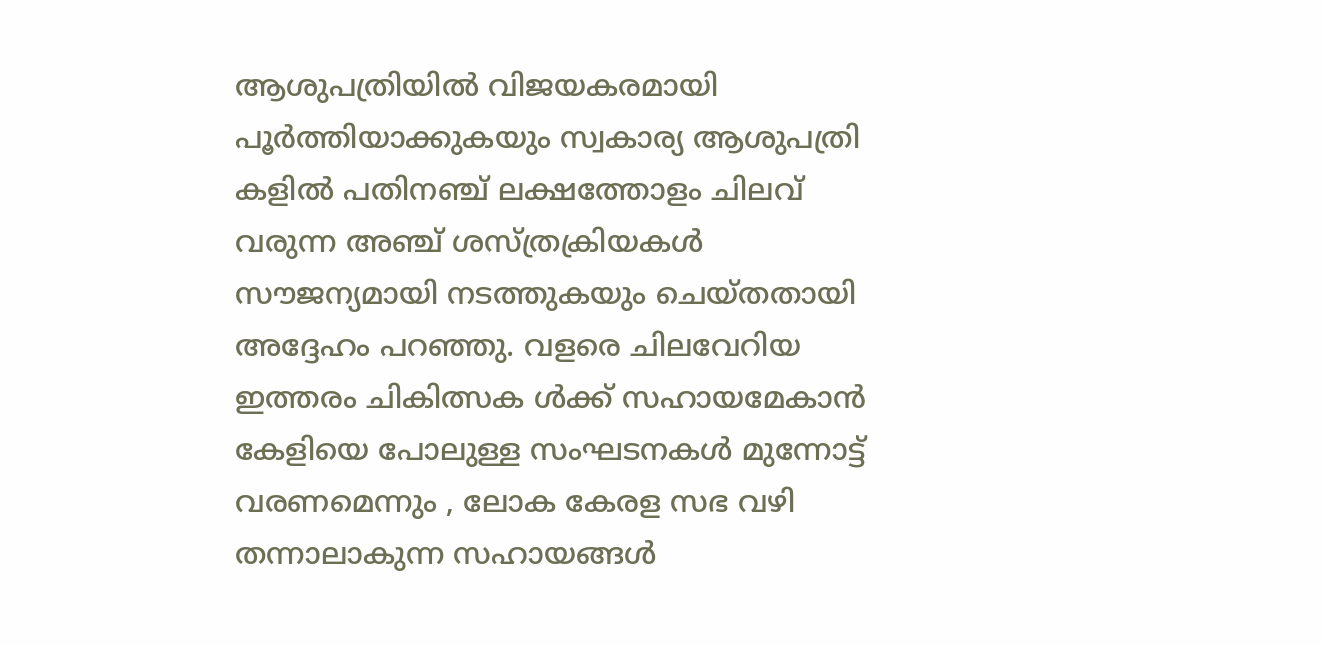ആശുപത്രിയില്‍ വിജയകരമായി പൂർത്തിയാക്കുകയും സ്വകാര്യ ആശുപത്രി കളില്‍ പതിനഞ്ച് ലക്ഷത്തോളം ചിലവ് വരുന്ന അഞ്ച് ശസ്ത്രക്രിയകൾ സൗജന്യമായി നടത്തുകയും ചെയ്തതായി അദ്ദേഹം പറഞ്ഞു. വളരെ ചിലവേറിയ ഇത്തരം ചികിത്സക ൾക്ക് സഹായമേകാൻ കേളിയെ പോലുള്ള സംഘടനകൾ മുന്നോട്ട് വരണമെന്നും , ലോക കേരള സഭ വഴി തന്നാലാകുന്ന സഹായങ്ങൾ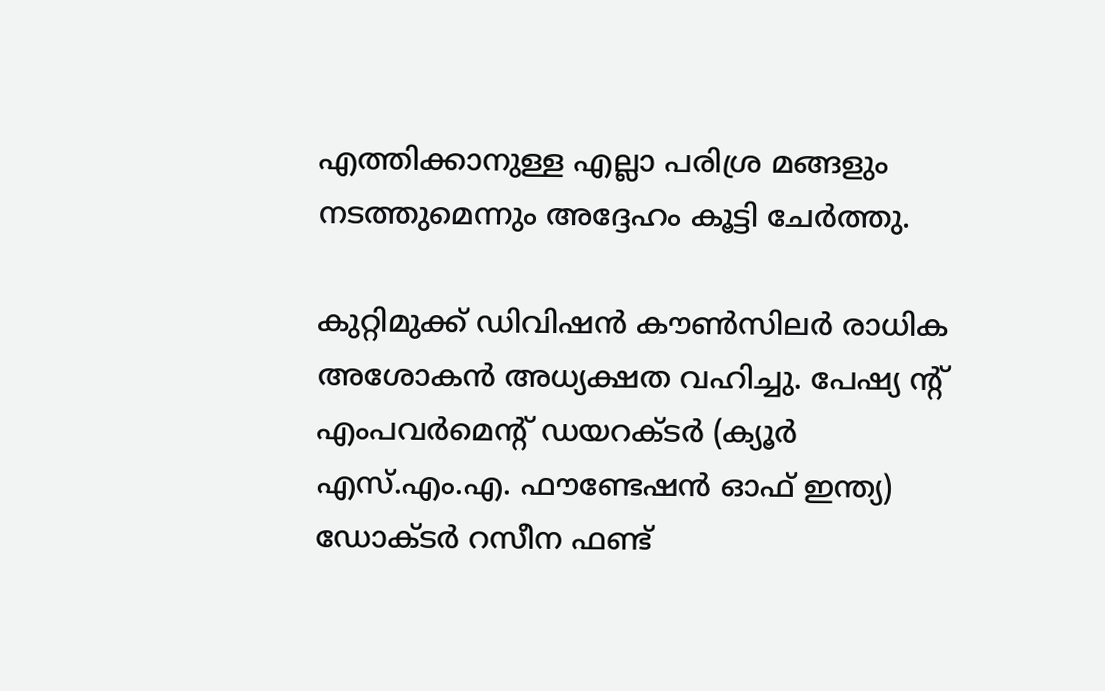എത്തിക്കാനുള്ള എല്ലാ പരിശ്ര മങ്ങളും നടത്തുമെന്നും അദ്ദേഹം കൂട്ടി ചേർത്തു.

കുറ്റിമുക്ക് ഡിവിഷൻ കൗൺസിലർ രാധിക അശോകൻ അധ്യക്ഷത വഹിച്ചു. പേഷ്യ ന്റ് എംപവർമെന്റ് ഡയറക്ടർ (ക്യൂർ എസ്.എം.എ. ഫൗണ്ടേഷൻ ഓഫ് ഇന്ത്യ) ഡോക്ടർ റസീന ഫണ്ട്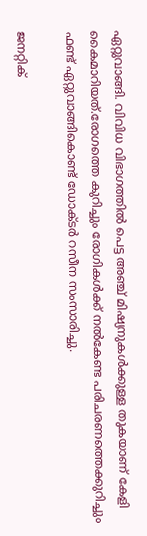ഏറ്റുവാങ്ങി. വിവിധ വിഭാഗത്തിൽ പെട്ട അഞ്ച് മിഷ്യനുകൾക്കുള്ള തുകയാണ് കേളി കൈമാറിയത്.രോഗത്തെ കുറിച്ചും രോഗികൾക്ക് നൽകേണ്ട പരിചരണത്തെക്കുറിച്ചും ഫണ്ട് ഏറ്റുവാങ്ങികൊണ്ട് ഡോക്ടർ റസീന സംസാരിച്ചു.

ജനറ്റിക്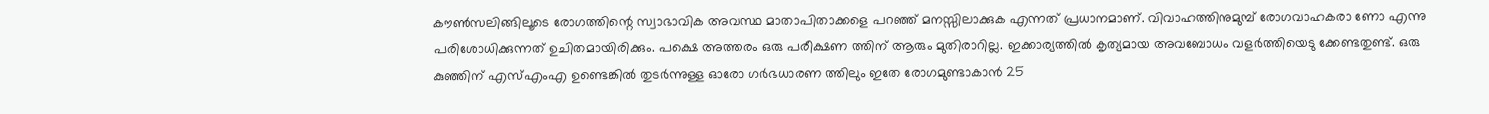കൗൺസലിങ്ങിലൂടെ രോഗത്തിന്റെ സ്വാഭാവിക അവസ്ഥ മാതാപിതാക്കളെ പറഞ്ഞ് മനസ്സിലാക്കുക എന്നത് പ്രധാനമാണ്. വിവാഹത്തിനുമുമ്പ് രോഗവാഹകരാ ണോ എന്നു പരിശോധിക്കുന്നത് ഉചിതമായിരിക്കും. പക്ഷെ അത്തരം ഒരു പരീക്ഷണ ത്തിന് ആരും മുതിരാറില്ല. ഇക്കാര്യത്തിൽ കൃത്യമായ അവബോധം വളർത്തിയെടു ക്കേണ്ടതുണ്ട്. ഒരു കുഞ്ഞിന് എസ്എംഎ ഉണ്ടെങ്കിൽ തുടർന്നുള്ള ഓരോ ഗർഭധാരണ ത്തിലും ഇതേ രോഗമുണ്ടാകാൻ 25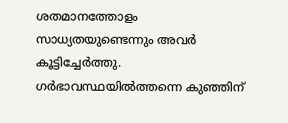ശതമാനത്തോളം സാധ്യതയുണ്ടെന്നും അവർ കൂട്ടിച്ചേർത്തു. ഗർഭാവസ്ഥയിൽത്തന്നെ കുഞ്ഞിന്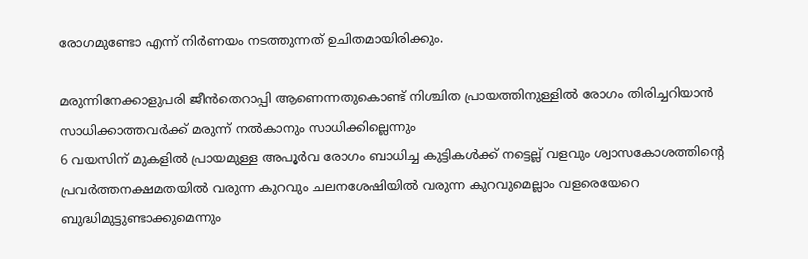രോഗമുണ്ടോ എന്ന് നിർണയം നടത്തുന്നത് ഉചിതമായിരിക്കും.

മരുന്നിനേക്കാളുപരി ജീൻതെറാപ്പി ആണെന്നതുകൊണ്ട് നിശ്ചിത പ്രായത്തിനുള്ളിൽ രോഗം തിരിച്ചറിയാൻ സാധിക്കാത്തവർക്ക് മരുന്ന് നൽകാനും സാധിക്കില്ലെന്നും
6 വയസിന് മുകളില്‍ പ്രായമുള്ള അപൂര്‍വ രോഗം ബാധിച്ച കുട്ടികള്‍ക്ക് നട്ടെല്ല് വളവും ശ്വാസകോശത്തിന്റെ പ്രവര്‍ത്തനക്ഷമതയില്‍ വരുന്ന കുറവും ചലനശേഷിയില്‍ വരുന്ന കുറവുമെല്ലാം വളരെയേറെ ബുദ്ധിമുട്ടുണ്ടാക്കുമെന്നും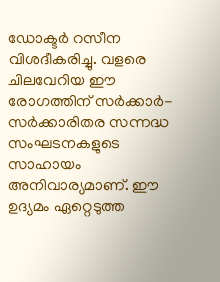ഡോക്ടർ റസീന
വിശദീകരിച്ചു. വളരെ ചിലവേറിയ ഈ രോഗത്തിന് സർക്കാർ-സർക്കാരിതര സന്നദ്ധ സംഘടനകളുടെ സാഹായം അനിവാര്യമാണ്. ഈ ഉദ്യമം ഏറ്റെടുത്ത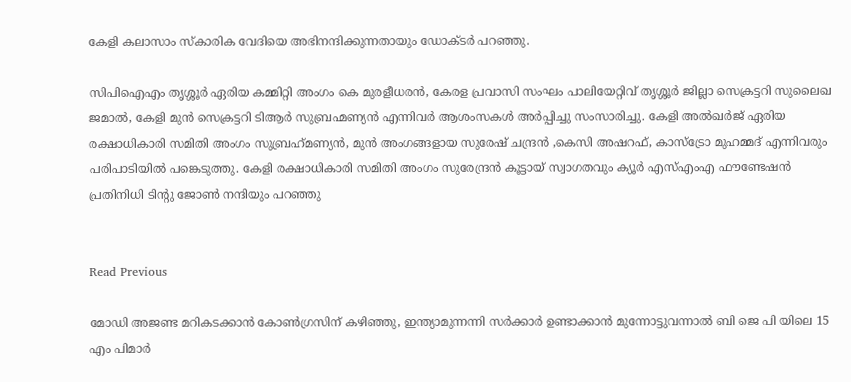കേളി കലാസാം സ്കാരിക വേദിയെ അഭിനന്ദിക്കുന്നതായും ഡോക്ടർ പറഞ്ഞു.

സിപിഐഎം തൃശ്ശൂർ ഏരിയ കമ്മിറ്റി അംഗം കെ മുരളീധരൻ, കേരള പ്രവാസി സംഘം പാലിയേറ്റിവ് തൃശ്ശൂർ ജില്ലാ സെക്രട്ടറി സുലൈഖ ജമാൽ, കേളി മുൻ സെക്രട്ടറി ടിആർ സുബ്രഹ്മണ്യൻ എന്നിവർ ആശംസകൾ അർപ്പിച്ചു സംസാരിച്ചു. കേളി അൽഖർജ് ഏരിയ രക്ഷാധികാരി സമിതി അംഗം സുബ്രഹ്‌മണ്യൻ, മുൻ അംഗങ്ങളായ സുരേഷ് ചന്ദ്രൻ ,കെസി അഷറഫ്, കാസ്ട്രോ മുഹമ്മദ് എന്നിവരും പരിപാടിയിൽ പങ്കെടുത്തു. കേളി രക്ഷാധികാരി സമിതി അംഗം സുരേന്ദ്രൻ കൂട്ടായ് സ്വാഗതവും ക്യൂർ എസ്എംഎ ഫൗണ്ടേഷൻ പ്രതിനിധി ടിന്റു ജോൺ നന്ദിയും പറഞ്ഞു


Read Previous

മോഡി അജണ്ട മറികടക്കാന്‍ കോണ്‍ഗ്രസിന്‌ കഴിഞ്ഞു, ഇന്ത്യാമുന്നന്നി സര്‍ക്കാര്‍ ഉണ്ടാക്കാന്‍ മുന്നോട്ടുവന്നാല്‍ ബി ജെ പി യിലെ 15 എം പിമാര്‍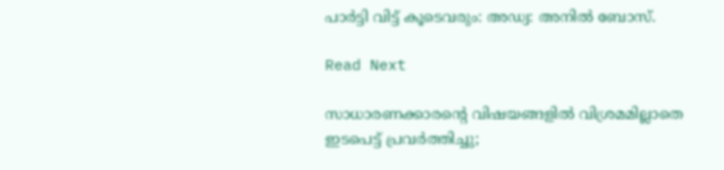പാര്‍ട്ടി വിട്ട് കൂടെവരും: അഡ്വ: അനില്‍ ബോസ്.

Read Next

സാധാരണക്കാരന്റെ വിഷയങ്ങളിൽ വിശ്രമമില്ലാതെ ഇടപെട്ട് പ്രവർത്തിച്ചു;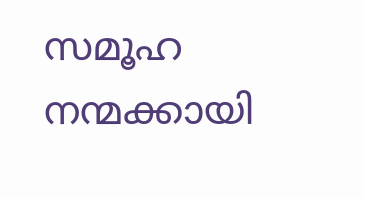സമൂഹ നന്മക്കായി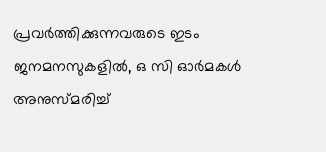പ്രവർത്തിക്കുന്നവരുടെ ഇടം ജനമനസുകളില്‍, ഒ സി ഓര്‍മകള്‍ അനുസ്മരിച്ച്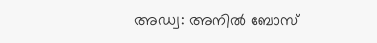അഡ്വ: അനില്‍ ബോസ്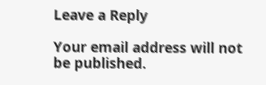Leave a Reply

Your email address will not be published.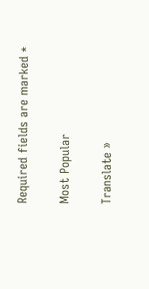Required fields are marked *

Most Popular

Translate »